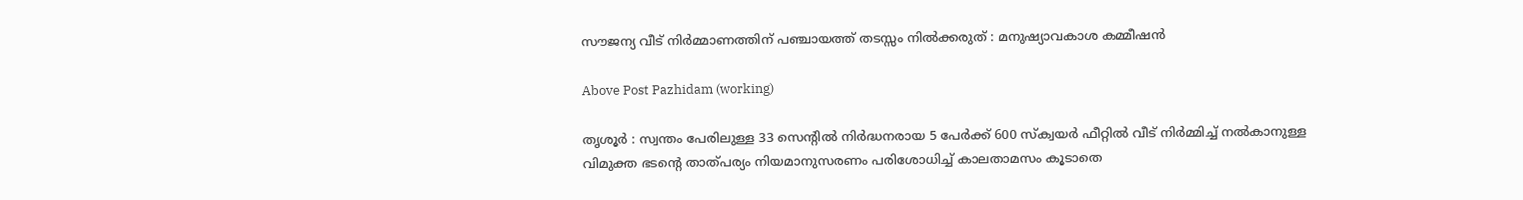സൗജന്യ വീട് നിര്‍മ്മാണത്തിന് പഞ്ചായത്ത് തടസ്സം നില്‍ക്കരുത് : മനുഷ്യാവകാശ കമ്മീഷൻ

Above Post Pazhidam (working)

തൃശൂർ : സ്വന്തം പേരിലുള്ള 33 സെന്‍റില്‍ നിര്‍ദ്ധനരായ 5 പേര്‍ക്ക് 600 സ്ക്വയര്‍ ഫീറ്റില്‍ വീട് നിര്‍മ്മിച്ച് നല്‍കാനുള്ള വിമുക്ത ഭടന്‍റെ താത്പര്യം നിയമാനുസരണം പരിശോധിച്ച് കാലതാമസം കൂടാതെ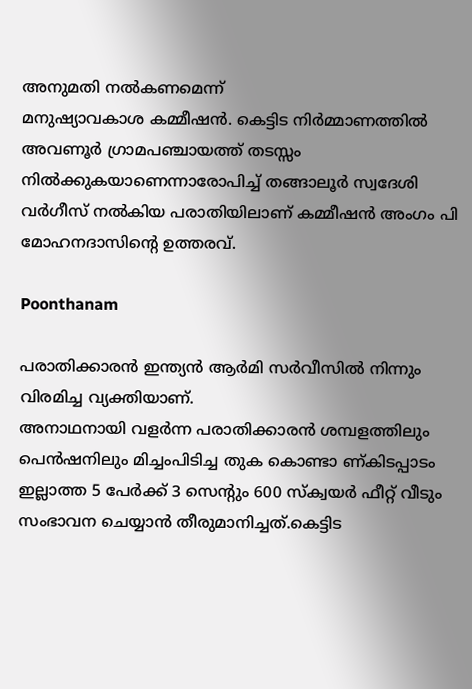അനുമതി നല്‍കണമെന്ന്
മനുഷ്യാവകാശ കമ്മീഷന്‍. കെട്ടിട നിര്‍മ്മാണത്തില്‍ അവണൂർ ഗ്രാമപഞ്ചായത്ത് തടസ്സം
നില്‍ക്കുകയാണെന്നാരോപിച്ച് തങ്ങാലൂര്‍ സ്വദേശി വര്‍ഗീസ് നല്‍കിയ പരാതിയിലാണ് കമ്മീഷന്‍ അംഗം പി മോഹനദാസിന്‍റെ ഉത്തരവ്.

Poonthanam

പരാതിക്കാരന്‍ ഇന്ത്യന്‍ ആര്‍മി സര്‍വീസില്‍ നിന്നും വിരമിച്ച വ്യക്തിയാണ്.
അനാഥനായി വളര്‍ന്ന പരാതിക്കാരന്‍ ശമ്പളത്തിലും പെന്‍ഷനിലും മിച്ചംപിടിച്ച തുക കൊണ്ടാ ണ്കിടപ്പാടം ഇല്ലാത്ത 5 പേര്‍ക്ക് 3 സെന്‍റും 600 സ്ക്വയര്‍ ഫീറ്റ് വീടും സംഭാവന ചെയ്യാന്‍ തീരുമാനിച്ചത്.കെട്ടിട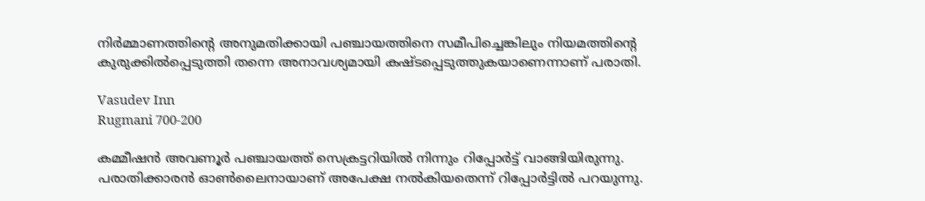നിര്‍മ്മാണത്തിന്‍റെ അനുമതിക്കായി പഞ്ചായത്തിനെ സമീപിച്ചെങ്കിലും നിയമത്തിന്‍റെ കുരുക്കില്‍പ്പെടുത്തി തന്നെ അനാവശ്യമായി കഷ്ടപ്പെടുത്തുകയാണെന്നാണ് പരാതി.

Vasudev Inn
Rugmani 700-200

കമ്മീഷന്‍ അവണൂർ പഞ്ചായത്ത് സെക്രട്ടറിയില്‍ നിന്നും റിപ്പോര്‍ട്ട് വാങ്ങിയിരുന്നു. പരാതിക്കാരന്‍ ഓണ്‍ലൈനായാണ് അപേക്ഷ നല്‍കിയതെന്ന് റിപ്പോര്‍ട്ടില്‍ പറയുന്നു.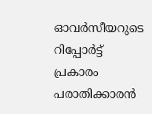ഓവര്‍സീയറുടെ റിപ്പോര്‍ട്ട് പ്രകാരം പരാതിക്കാരന്‍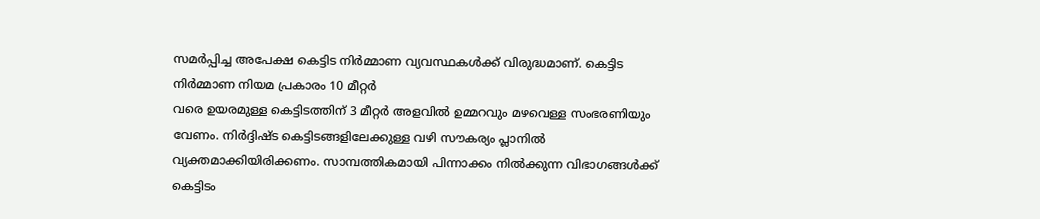സമര്‍പ്പിച്ച അപേക്ഷ കെട്ടിട നിര്‍മ്മാണ വ്യവസ്ഥകള്‍ക്ക് വിരുദ്ധമാണ്. കെട്ടിട നിര്‍മ്മാണ നിയമ പ്രകാരം 10 മീറ്റര്‍
വരെ ഉയരമുള്ള കെട്ടിടത്തിന് 3 മീറ്റര്‍ അളവില്‍ ഉമ്മറവും മഴവെള്ള സംഭരണിയും വേണം. നിര്‍ദ്ദിഷ്ട കെട്ടിടങ്ങളിലേക്കുള്ള വഴി സൗകര്യം പ്ലാനില്‍ വ്യക്തമാക്കിയിരിക്കണം. സാമ്പത്തികമായി പിന്നാക്കം നില്‍ക്കുന്ന വിഭാഗങ്ങള്‍ക്ക് കെട്ടിടം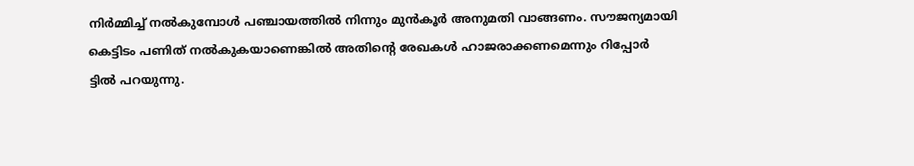നിര്‍മ്മിച്ച് നല്‍കുമ്പോള്‍ പഞ്ചായത്തില്‍ നിന്നും മുന്‍കൂര്‍ അനുമതി വാങ്ങണം. സൗജന്യമായി കെട്ടിടം പണിത് നല്‍കുകയാണെങ്കില്‍ അതിന്‍റെ രേഖകള്‍ ഹാജരാക്കണമെന്നും റിപ്പോര്‍
ട്ടില്‍ പറയുന്നു.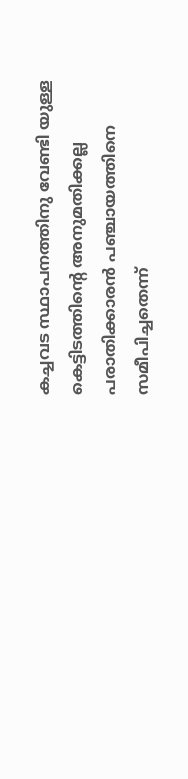കച്ചവട സ്ഥാപനത്തിനു വേണ്ടി യുള്ള കെട്ടിടത്തിന്‍റെ അനുമതിക്കല്ല പരാതിക്കാരന്‍ പഞ്ചായത്തിനെ സമീപിച്ചതെന്ന്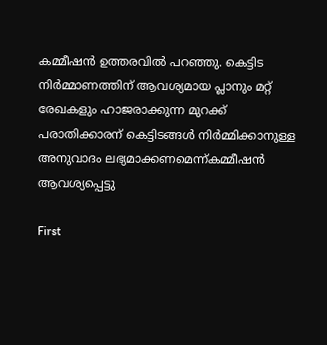കമ്മീഷന്‍ ഉത്തരവില്‍ പറഞ്ഞു. കെട്ടിട നിര്‍മ്മാണത്തിന് ആവശ്യമായ പ്ലാനും മറ്റ് രേഖകളും ഹാജരാക്കുന്ന മുറക്ക് പരാതിക്കാരന് കെട്ടിടങ്ങള്‍ നിര്‍മ്മിക്കാനുള്ള അനുവാദം ലഭ്യമാക്കണമെന്ന്കമ്മീഷന്‍ ആവശ്യപ്പെട്ടു

First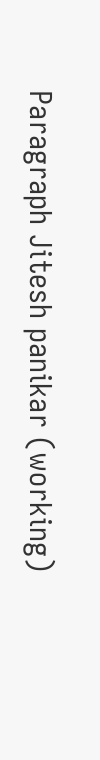Paragraph Jitesh panikar (working)